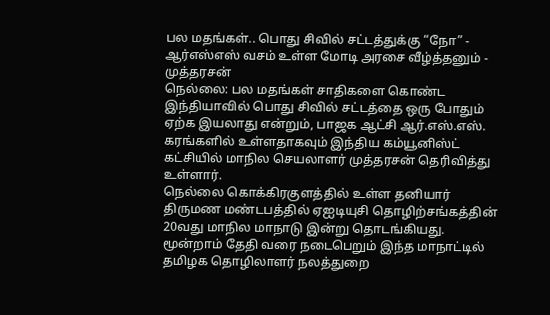பல மதங்கள்.. பொது சிவில் சட்டத்துக்கு “நோ” - ஆர்எஸ்எஸ் வசம் உள்ள மோடி அரசை வீழ்த்தனும் - முத்தரசன்
நெல்லை: பல மதங்கள் சாதிகளை கொண்ட இந்தியாவில் பொது சிவில் சட்டத்தை ஒரு போதும் ஏற்க இயலாது என்றும், பாஜக ஆட்சி ஆர்.எஸ்.எஸ். கரங்களில் உள்ளதாகவும் இந்திய கம்யூனிஸ்ட் கட்சியில் மாநில செயலாளர் முத்தரசன் தெரிவித்து உள்ளார்.
நெல்லை கொக்கிரகுளத்தில் உள்ள தனியார் திருமண மண்டபத்தில் ஏஐடியுசி தொழிற்சங்கத்தின் 20வது மாநில மாநாடு இன்று தொடங்கியது. மூன்றாம் தேதி வரை நடைபெறும் இந்த மாநாட்டில் தமிழக தொழிலாளர் நலத்துறை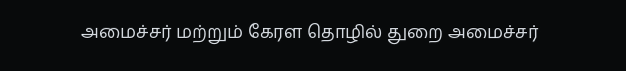அமைச்சர் மற்றும் கேரள தொழில் துறை அமைச்சர்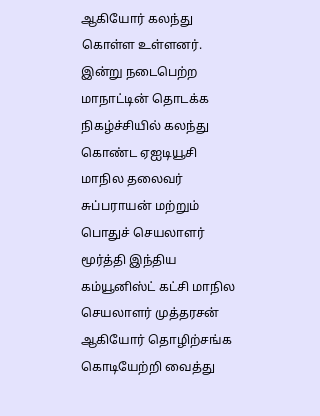ஆகியோர் கலந்து கொள்ள உள்ளனர்.
இன்று நடைபெற்ற மாநாட்டின் தொடக்க நிகழ்ச்சியில் கலந்து கொண்ட ஏஐடியூசி மாநில தலைவர் சுப்பராயன் மற்றும் பொதுச் செயலாளர் மூர்த்தி இந்திய கம்யூனிஸ்ட் கட்சி மாநில செயலாளர் முத்தரசன் ஆகியோர் தொழிற்சங்க கொடியேற்றி வைத்து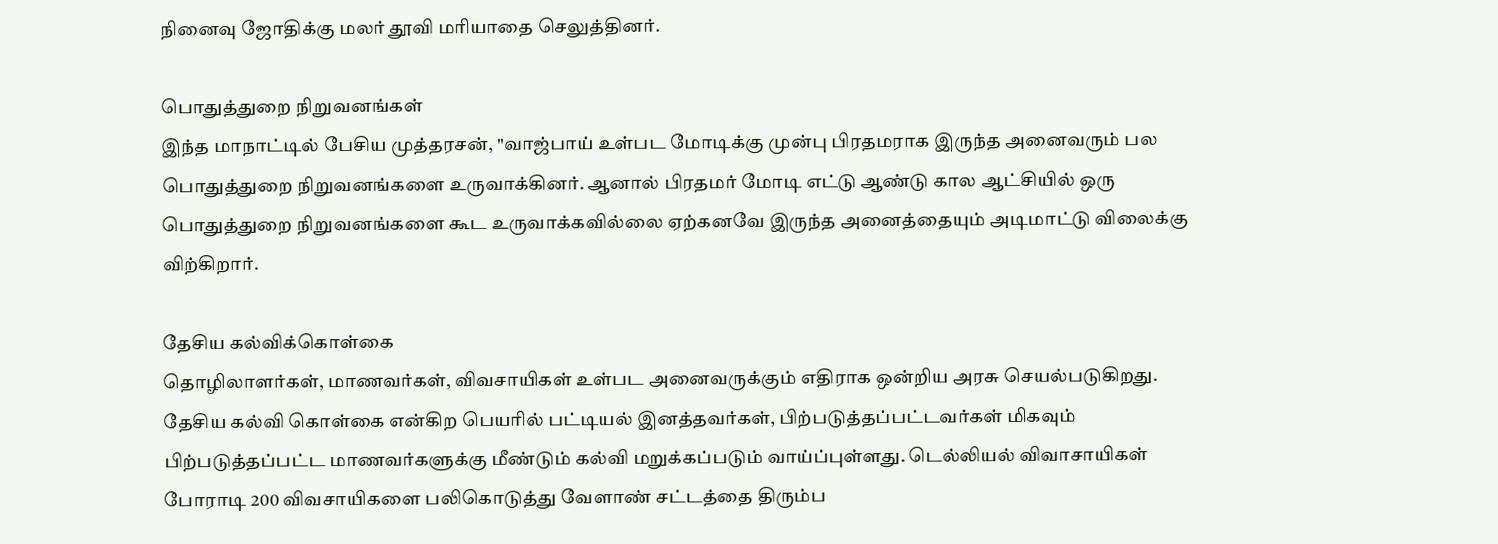நினைவு ஜோதிக்கு மலர் தூவி மரியாதை செலுத்தினர்.

பொதுத்துறை நிறுவனங்கள்
இந்த மாநாட்டில் பேசிய முத்தரசன், "வாஜ்பாய் உள்பட மோடிக்கு முன்பு பிரதமராக இருந்த அனைவரும் பல பொதுத்துறை நிறுவனங்களை உருவாக்கினர். ஆனால் பிரதமர் மோடி எட்டு ஆண்டு கால ஆட்சியில் ஒரு பொதுத்துறை நிறுவனங்களை கூட உருவாக்கவில்லை ஏற்கனவே இருந்த அனைத்தையும் அடிமாட்டு விலைக்கு விற்கிறார்.

தேசிய கல்விக்கொள்கை
தொழிலாளர்கள், மாணவர்கள், விவசாயிகள் உள்பட அனைவருக்கும் எதிராக ஒன்றிய அரசு செயல்படுகிறது. தேசிய கல்வி கொள்கை என்கிற பெயரில் பட்டியல் இனத்தவர்கள், பிற்படுத்தப்பட்டவர்கள் மிகவும் பிற்படுத்தப்பட்ட மாணவர்களுக்கு மீண்டும் கல்வி மறுக்கப்படும் வாய்ப்புள்ளது. டெல்லியல் விவாசாயிகள் போராடி 200 விவசாயிகளை பலிகொடுத்து வேளாண் சட்டத்தை திரும்ப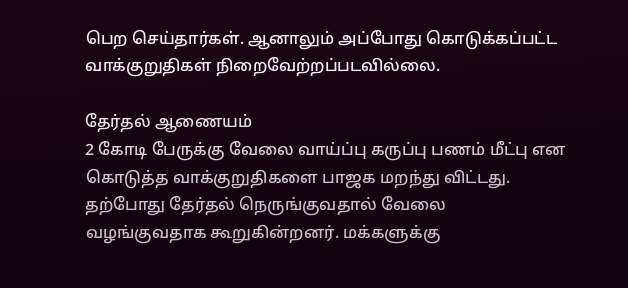பெற செய்தார்கள். ஆனாலும் அப்போது கொடுக்கப்பட்ட வாக்குறுதிகள் நிறைவேற்றப்படவில்லை.

தேர்தல் ஆணையம்
2 கோடி பேருக்கு வேலை வாய்ப்பு கருப்பு பணம் மீட்பு என கொடுத்த வாக்குறுதிகளை பாஜக மறந்து விட்டது. தற்போது தேர்தல் நெருங்குவதால் வேலை வழங்குவதாக கூறுகின்றனர். மக்களுக்கு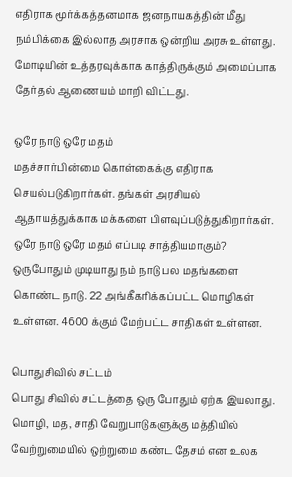எதிராக மூர்க்கத்தனமாக ஜனநாயகத்தின் மீது நம்பிக்கை இல்லாத அரசாக ஒன்றிய அரசு உள்ளது. மோடியின் உத்தரவுக்காக காத்திருக்கும் அமைப்பாக தேர்தல் ஆணையம் மாறி விட்டது.

ஒரே நாடு ஒரே மதம்
மதச்சார்பின்மை கொள்கைக்கு எதிராக செயல்படுகிறார்கள். தங்கள் அரசியல் ஆதாயத்துக்காக மக்களை பிளவுப்படுத்துகிறார்கள். ஒரே நாடு ஒரே மதம் எப்படி சாத்தியமாகும்? ஒருபோதும் முடியாது நம் நாடு பல மதங்களை கொண்ட நாடு. 22 அங்கீகரிக்கப்பட்ட மொழிகள் உள்ளன. 4600 க்கும் மேற்பட்ட சாதிகள் உள்ளன.

பொதுசிவில் சட்டம்
பொது சிவில் சட்டத்தை ஒரு போதும் ஏற்க இயலாது. மொழி, மத, சாதி வேறுபாடுகளுக்கு மத்தியில் வேற்றுமையில் ஒற்றுமை கண்ட தேசம் என உலக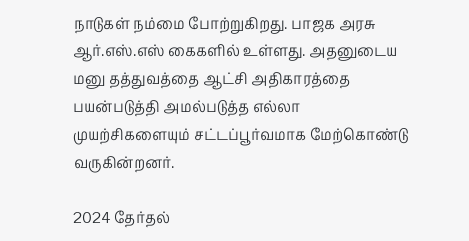நாடுகள் நம்மை போற்றுகிறது. பாஜக அரசு ஆர்.எஸ்.எஸ் கைகளில் உள்ளது. அதனுடைய மனு தத்துவத்தை ஆட்சி அதிகாரத்தை பயன்படுத்தி அமல்படுத்த எல்லா முயற்சிகளையும் சட்டப்பூர்வமாக மேற்கொண்டு வருகின்றனர்.

2024 தேர்தல்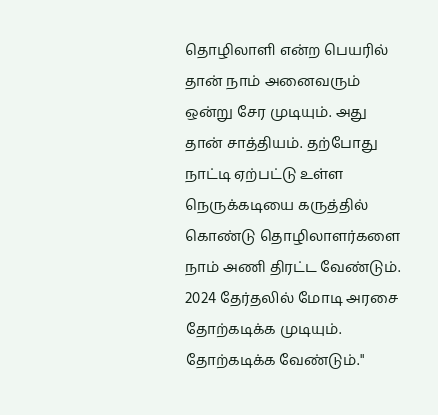தொழிலாளி என்ற பெயரில் தான் நாம் அனைவரும் ஒன்று சேர முடியும். அது தான் சாத்தியம். தற்போது நாட்டி ஏற்பட்டு உள்ள நெருக்கடியை கருத்தில் கொண்டு தொழிலாளர்களை நாம் அணி திரட்ட வேண்டும். 2024 தேர்தலில் மோடி அரசை தோற்கடிக்க முடியும். தோற்கடிக்க வேண்டும்."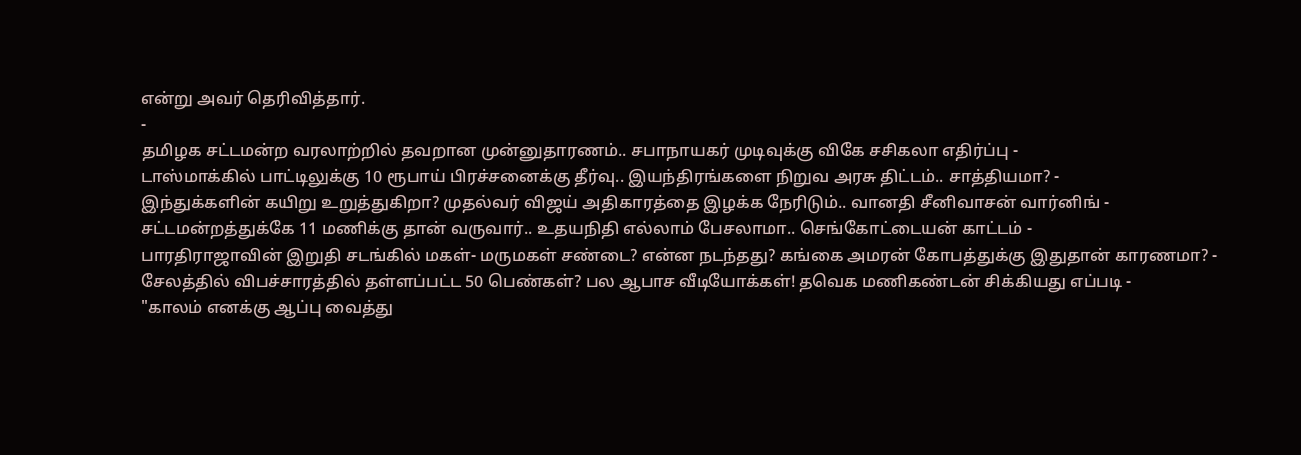என்று அவர் தெரிவித்தார்.
-
தமிழக சட்டமன்ற வரலாற்றில் தவறான முன்னுதாரணம்.. சபாநாயகர் முடிவுக்கு விகே சசிகலா எதிர்ப்பு -
டாஸ்மாக்கில் பாட்டிலுக்கு 10 ரூபாய் பிரச்சனைக்கு தீர்வு.. இயந்திரங்களை நிறுவ அரசு திட்டம்.. சாத்தியமா? -
இந்துக்களின் கயிறு உறுத்துகிறா? முதல்வர் விஜய் அதிகாரத்தை இழக்க நேரிடும்.. வானதி சீனிவாசன் வார்னிங் -
சட்டமன்றத்துக்கே 11 மணிக்கு தான் வருவார்.. உதயநிதி எல்லாம் பேசலாமா.. செங்கோட்டையன் காட்டம் -
பாரதிராஜாவின் இறுதி சடங்கில் மகள்- மருமகள் சண்டை? என்ன நடந்தது? கங்கை அமரன் கோபத்துக்கு இதுதான் காரணமா? -
சேலத்தில் விபச்சாரத்தில் தள்ளப்பட்ட 50 பெண்கள்? பல ஆபாச வீடியோக்கள்! தவெக மணிகண்டன் சிக்கியது எப்படி -
"காலம் எனக்கு ஆப்பு வைத்து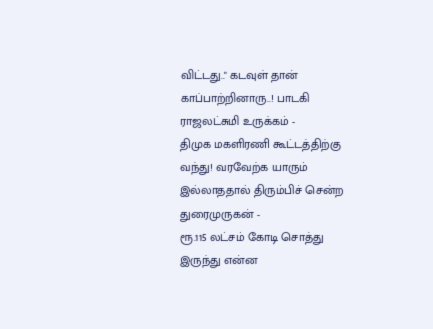விட்டது.." கடவுள் தான் காப்பாற்றினாரு..! பாடகி ராஜலட்சுமி உருக்கம் -
திமுக மகளிரணி கூட்டத்திற்கு வந்து! வரவேற்க யாரும் இல்லாததால் திரும்பிச் சென்ற துரைமுருகன் -
ரூ.115 லட்சம் கோடி சொத்து இருந்து என்ன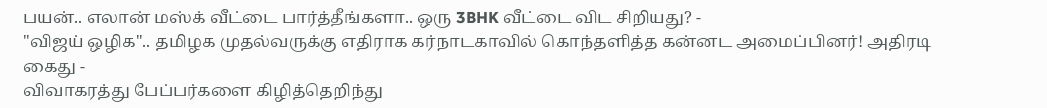பயன்.. எலான் மஸ்க் வீட்டை பார்த்தீங்களா.. ஒரு 3BHK வீட்டை விட சிறியது? -
"விஜய் ஒழிக".. தமிழக முதல்வருக்கு எதிராக கர்நாடகாவில் கொந்தளித்த கன்னட அமைப்பினர்! அதிரடி கைது -
விவாகரத்து பேப்பர்களை கிழித்தெறிந்து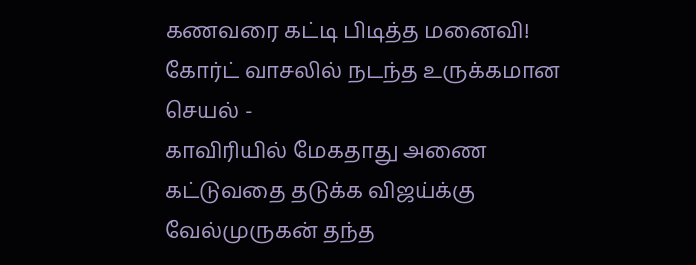கணவரை கட்டி பிடித்த மனைவி! கோர்ட் வாசலில் நடந்த உருக்கமான செயல் -
காவிரியில் மேகதாது அணை கட்டுவதை தடுக்க விஜய்க்கு வேல்முருகன் தந்த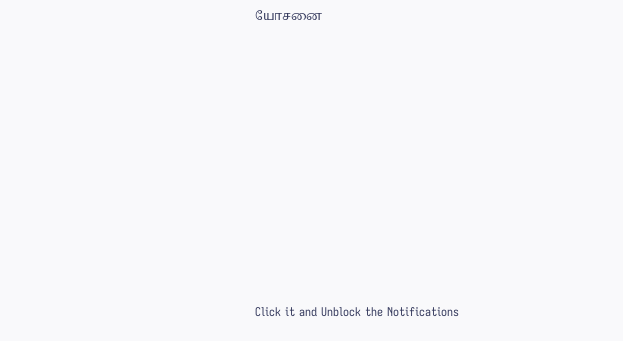யோசனை












Click it and Unblock the Notifications